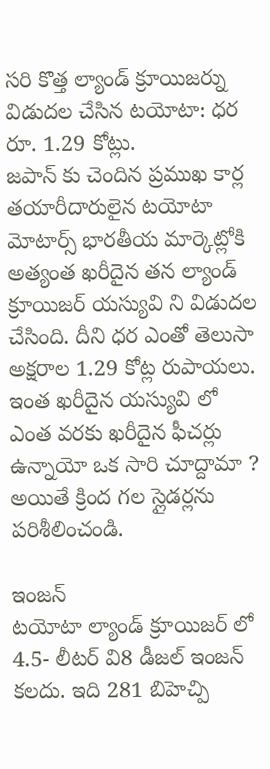సరి కొత్త ల్యాండ్ క్రూయిజర్ను విడుదల చేసిన టయోటా: ధర రూ. 1.29 కోట్లు.
జపాన్ కు చెందిన ప్రముఖ కార్ల తయారీదారులైన టయోటా మోటార్స్ భారతీయ మార్కెట్లోకి అత్యంత ఖరీదైన తన ల్యాండ్ క్రూయిజర్ యస్యువి ని విడుదల చేసింది. దీని ధర ఎంతో తెలుసా అక్షరాల 1.29 కోట్ల రుపాయలు.
ఇంత ఖరీదైన యస్యువి లో ఎంత వరకు ఖరీదైన ఫీచర్లు ఉన్నాయో ఒక సారి చూద్దామా ? అయితే క్రింద గల స్లైడర్లను పరిశీలించండి.

ఇంజన్
టయోటా ల్యాండ్ క్రూయిజర్ లో 4.5- లీటర్ వి8 డీజల్ ఇంజన్ కలదు. ఇది 281 బిహెచ్పి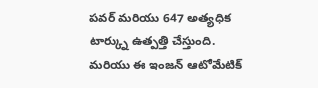పవర్ మరియు 647 అత్యధిక టార్క్ను ఉత్పత్తి చేస్తుంది. మరియు ఈ ఇంజన్ ఆటోమేటిక్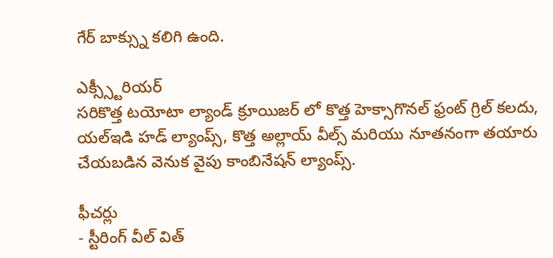గేర్ బాక్స్ను కలిగి ఉంది.

ఎక్స్స్టీరియర్
సరికొత్త టయోటా ల్యాండ్ క్రూయిజర్ లో కొత్త హెక్సాగొనల్ ఫ్రంట్ గ్రిల్ కలదు, యల్ఇడి హడ్ ల్యాంప్స్, కొత్త అల్లాయ్ వీల్స్ మరియు నూతనంగా తయారు చేయబడిన వెనుక వైపు కాంబినేషన్ ల్యాంప్స్.

ఫీచర్లు
- స్టీరింగ్ వీల్ విత్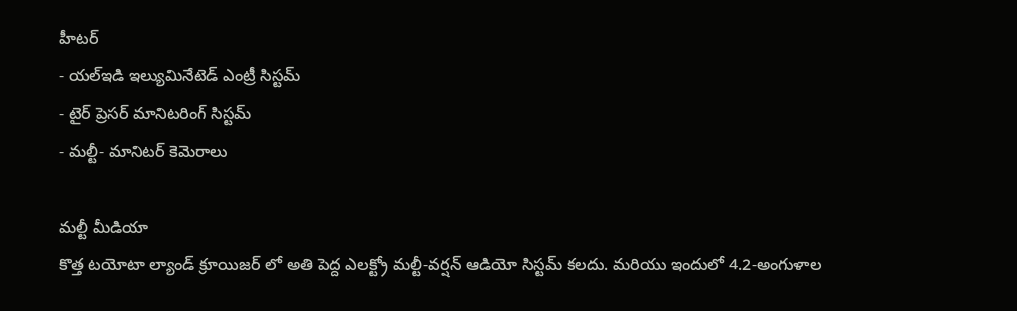హీటర్
- యల్ఇడి ఇల్యుమినేటెడ్ ఎంట్రీ సిస్టమ్
- టైర్ ప్రెసర్ మానిటరింగ్ సిస్టమ్
- మల్టీ- మానిటర్ కెమెరాలు

మల్టీ మీడియా
కొత్త టయోటా ల్యాండ్ క్రూయిజర్ లో అతి పెద్ద ఎలక్ట్రో మల్టీ-వర్షన్ ఆడియో సిస్టమ్ కలదు. మరియు ఇందులో 4.2-అంగుళాల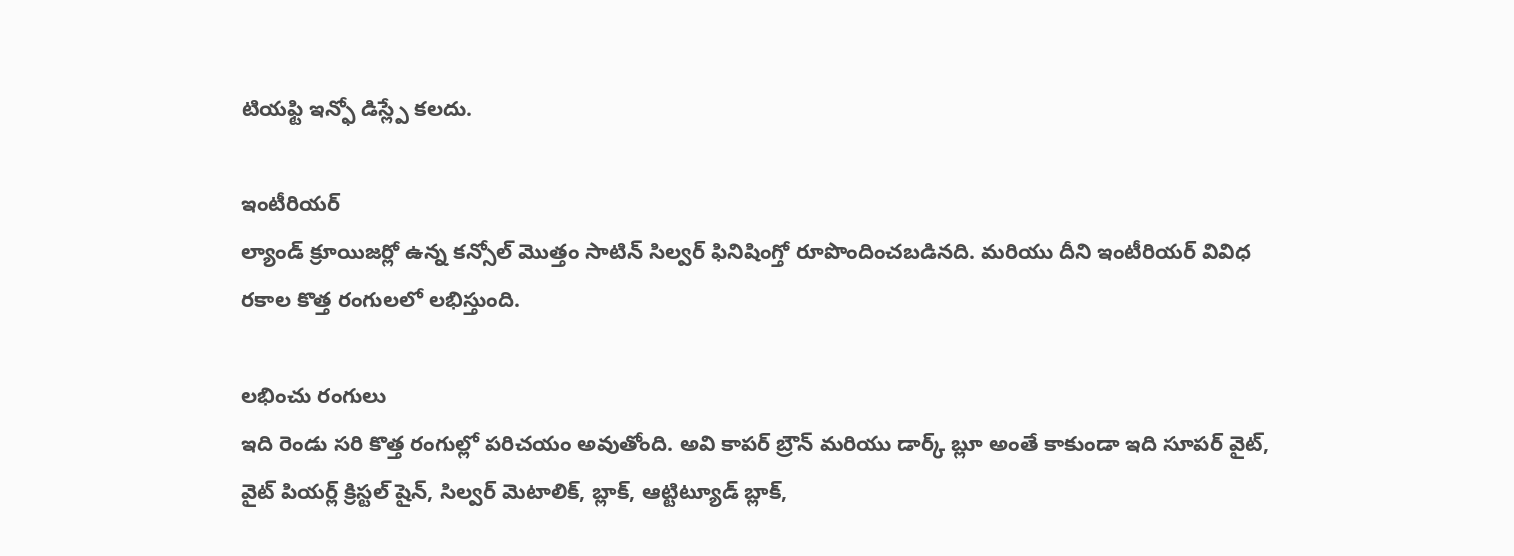టియఫ్టి ఇన్ఫో డిస్ల్పే కలదు.

ఇంటీరియర్
ల్యాండ్ క్రూయిజర్లో ఉన్న కన్సోల్ మొత్తం సాటిన్ సిల్వర్ ఫినిషింగ్తో రూపొందించబడినది. మరియు దీని ఇంటీరియర్ వివిధ రకాల కొత్త రంగులలో లభిస్తుంది.

లభించు రంగులు
ఇది రెండు సరి కొత్త రంగుల్లో పరిచయం అవుతోంది. అవి కాపర్ బ్రౌన్ మరియు డార్క్ బ్లూ అంతే కాకుండా ఇది సూపర్ వైట్, వైట్ పియర్ల్ క్రిస్టల్ షైన్, సిల్వర్ మెటాలిక్, బ్లాక్, ఆట్టిట్యూడ్ బ్లాక్,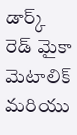డార్క్ రెడ్ మైకా మెటాలిక్ మరియు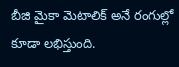బీజి మైకా మెటాలిక్ అనే రంగుల్లో కూడా లభిస్తుంది.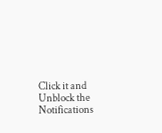Click it and Unblock the Notifications